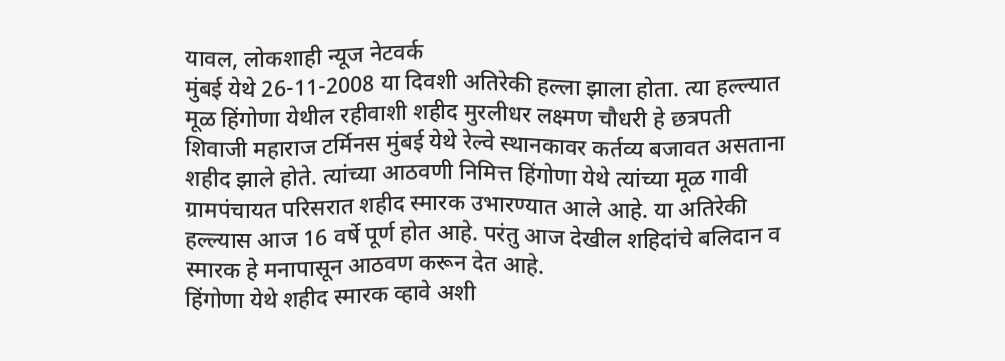यावल, लोकशाही न्यूज नेटवर्क
मुंबई येथे 26-11-2008 या दिवशी अतिरेकी हल्ला झाला होता. त्या हल्ल्यात मूळ हिंगोणा येथील रहीवाशी शहीद मुरलीधर लक्ष्मण चौधरी हे छत्रपती शिवाजी महाराज टर्मिनस मुंबई येथे रेल्वे स्थानकावर कर्तव्य बजावत असताना शहीद झाले होते. त्यांच्या आठवणी निमित्त हिंगोणा येथे त्यांच्या मूळ गावी ग्रामपंचायत परिसरात शहीद स्मारक उभारण्यात आले आहे. या अतिरेकी हल्ल्यास आज 16 वर्षे पूर्ण होत आहे. परंतु आज देखील शहिदांचे बलिदान व स्मारक हे मनापासून आठवण करून देत आहे.
हिंगोणा येथे शहीद स्मारक व्हावे अशी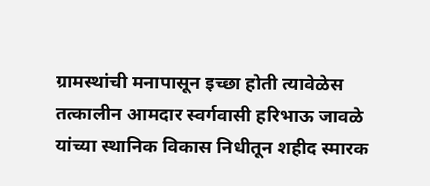ग्रामस्थांची मनापासून इच्छा होती त्यावेळेस तत्कालीन आमदार स्वर्गवासी हरिभाऊ जावळे यांच्या स्थानिक विकास निधीतून शहीद स्मारक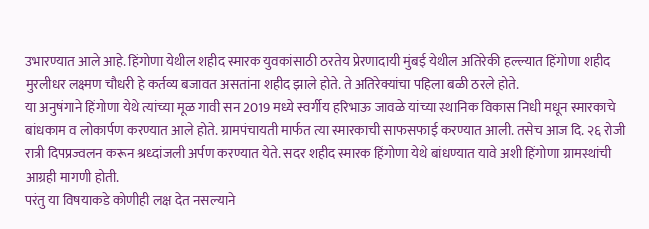उभारण्यात आले आहे. हिंगोणा येथील शहीद स्मारक युवकांसाठी ठरतेय प्रेरणादायी मुंबई येथील अतिरेकी हल्ल्यात हिंगोणा शहीद मुरलीधर लक्ष्मण चौधरी हे कर्तव्य बजावत असतांना शहीद झाले होते. ते अतिरेक्यांचा पहिला बळी ठरले होते.
या अनुषंगाने हिंगोणा येथे त्यांच्या मूळ गावी सन 2019 मध्ये स्वर्गीय हरिभाऊ जावळे यांच्या स्थानिक विकास निधी मधून स्मारकाचे बांधकाम व लोकार्पण करण्यात आले होते. ग्रामपंचायती मार्फत त्या स्मारकाची साफसफाई करण्यात आली. तसेच आज दि. २६ रोजी रात्री दिपप्रज्वलन करून श्रध्दांजली अर्पण करण्यात येते. सदर शहीद स्मारक हिंगोणा येथे बांधण्यात यावे अशी हिंगोणा ग्रामस्थांची आग्रही मागणी होती.
परंतु या विषयाकडे कोणीही लक्ष देत नसल्याने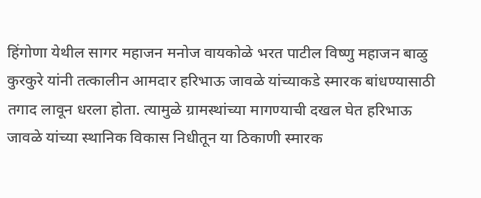हिंगोणा येथील सागर महाजन मनोज वायकोळे भरत पाटील विष्णु महाजन बाळु कुरकुरे यांनी तत्कालीन आमदार हरिभाऊ जावळे यांच्याकडे स्मारक बांधण्यासाठी तगाद लावून धरला होता. त्यामुळे ग्रामस्थांच्या मागण्याची दखल घेत हरिभाऊ जावळे यांच्या स्थानिक विकास निधीतून या ठिकाणी स्मारक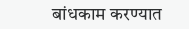बांधकाम करण्यात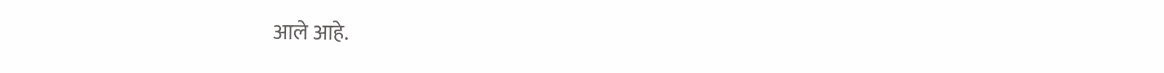आले आहे.